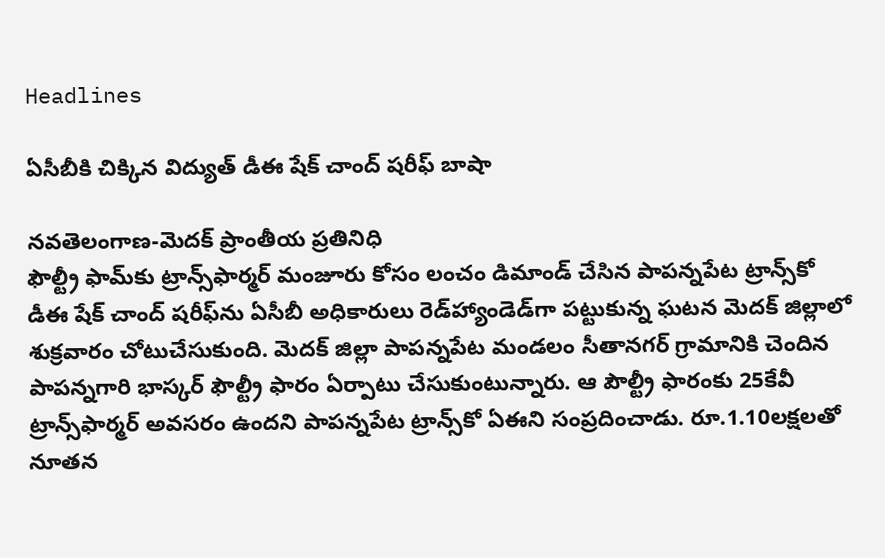Headlines

ఏసీబీకి చిక్కిన విద్యుత్‌ డీఈ షేక్‌ చాంద్‌ షరీఫ్‌ బాషా

నవతెలంగాణ-మెదక్‌ ప్రాంతీయ ప్రతినిధి
ఫౌల్ట్రీ ఫామ్‌కు ట్రాన్స్‌ఫార్మర్‌ మంజూరు కోసం లంచం డిమాండ్‌ చేసిన పాపన్నపేట ట్రాన్స్‌కో డీఈ షేక్‌ చాంద్‌ షరీఫ్‌ను ఏసీబీ అధికారులు రెడ్‌హ్యాండెడ్‌గా పట్టుకున్న ఘటన మెదక్‌ జిల్లాలో శుక్రవారం చోటుచేసుకుంది. మెదక్‌ జిల్లా పాపన్నపేట మండలం సీతానగర్‌ గ్రామానికి చెందిన పాపన్నగారి భాస్కర్‌ ఫౌల్ట్రీ ఫారం ఏర్పాటు చేసుకుంటున్నారు. ఆ పౌల్ట్రీ ఫారంకు 25కేవీ ట్రాన్స్‌ఫార్మర్‌ అవసరం ఉందని పాపన్నపేట ట్రాన్స్‌కో ఏఈని సంప్రదించాడు. రూ.1.10లక్షలతో నూతన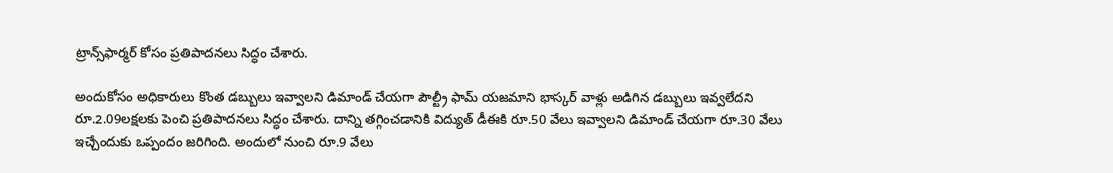ట్రాన్స్‌ఫార్మర్‌ కోసం ప్రతిపాదనలు సిద్ధం చేశారు.

అందుకోసం అధికారులు కొంత డబ్బులు ఇవ్వాలని డిమాండ్‌ చేయగా పౌల్ట్రీ ఫామ్‌ యజమాని భాస్కర్‌ వాళ్లు అడిగిన డబ్బులు ఇవ్వలేదని రూ.2.09లక్షలకు పెంచి ప్రతిపాదనలు సిద్ధం చేశారు. దాన్ని తగ్గించడానికి విద్యుత్‌ డీఈకి రూ.50 వేలు ఇవ్వాలని డిమాండ్‌ చేయగా రూ.30 వేలు ఇచ్చేందుకు ఒప్పందం జరిగింది. అందులో నుంచి రూ.9 వేలు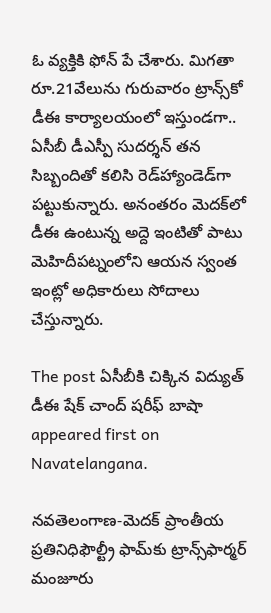ఓ వ్యక్తికి ఫోన్‌ పే చేశారు. మిగతా రూ.21వేలును గురువారం ట్రాన్స్‌కో డీఈ కార్యాలయంలో ఇస్తుండగా.. ఏసీబీ డీఎస్పీ సుదర్శన్‌ తన సిబ్బందితో కలిసి రెడ్‌హ్యాండెడ్‌గా పట్టుకున్నారు. అనంతరం మెదక్‌లో డీఈ ఉంటున్న అద్దె ఇంటితో పాటు మెహిదీపట్నంలోని ఆయన స్వంత ఇంట్లో అధికారులు సోదాలు చేస్తున్నారు.

The post ఏసీబీకి చిక్కిన విద్యుత్‌ డీఈ షేక్‌ చాంద్‌ షరీఫ్‌ బాషా appeared first on Navatelangana.

నవతెలంగాణ-మెదక్‌ ప్రాంతీయ ప్రతినిధిఫౌల్ట్రీ ఫామ్‌కు ట్రాన్స్‌ఫార్మర్‌ మంజూరు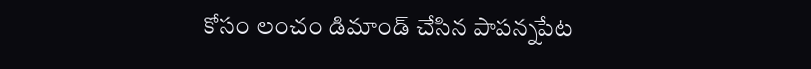కోసం లంచం డిమాండ్‌ చేసిన పాపన్నపేట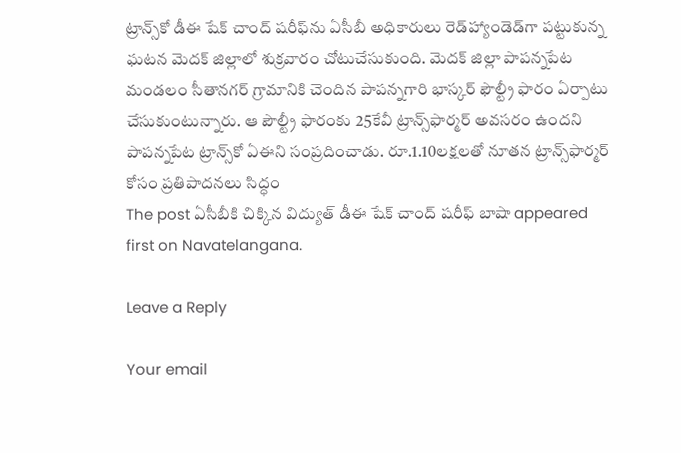ట్రాన్స్‌కో డీఈ షేక్‌ చాంద్‌ షరీఫ్‌ను ఏసీబీ అధికారులు రెడ్‌హ్యాండెడ్‌గా పట్టుకున్న ఘటన మెదక్‌ జిల్లాలో శుక్రవారం చోటుచేసుకుంది. మెదక్‌ జిల్లా పాపన్నపేట మండలం సీతానగర్‌ గ్రామానికి చెందిన పాపన్నగారి భాస్కర్‌ ఫౌల్ట్రీ ఫారం ఏర్పాటు చేసుకుంటున్నారు. ఆ పౌల్ట్రీ ఫారంకు 25కేవీ ట్రాన్స్‌ఫార్మర్‌ అవసరం ఉందని పాపన్నపేట ట్రాన్స్‌కో ఏఈని సంప్రదించాడు. రూ.1.10లక్షలతో నూతన ట్రాన్స్‌ఫార్మర్‌ కోసం ప్రతిపాదనలు సిద్ధం
The post ఏసీబీకి చిక్కిన విద్యుత్‌ డీఈ షేక్‌ చాంద్‌ షరీఫ్‌ బాషా appeared first on Navatelangana.

Leave a Reply

Your email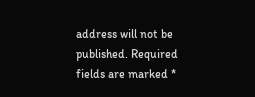address will not be published. Required fields are marked *